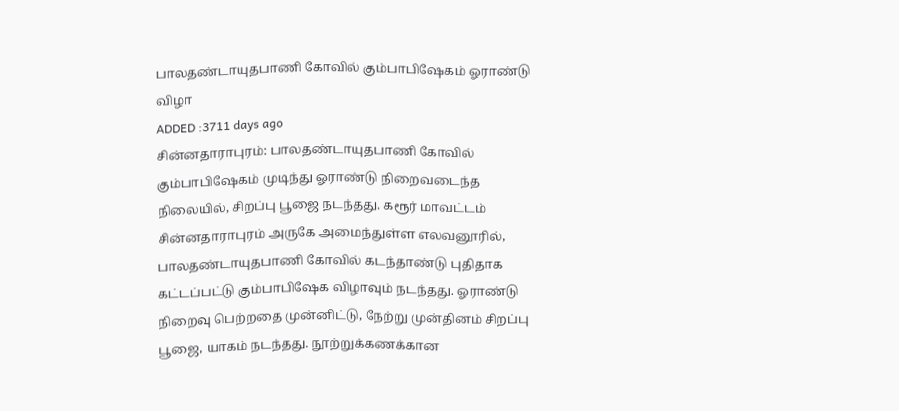பாலதண்டாயுதபாணி கோவில் கும்பாபிஷேகம் ஓராண்டு விழா
ADDED :3711 days ago
சின்னதாராபுரம்: பாலதண்டாயுதபாணி கோவில் கும்பாபிஷேகம் முடிந்து ஓராண்டு நிறைவடைந்த நிலையில், சிறப்பு பூஜை நடந்தது. கரூர் மாவட்டம் சின்னதாராபுரம் அருகே அமைந்துள்ள எலவனூரில், பாலதண்டாயுதபாணி கோவில் கடந்தாண்டு புதிதாக கட்டப்பட்டு கும்பாபிஷேக விழாவும் நடந்தது. ஓராண்டு நிறைவு பெற்றதை முன்னிட்டு, நேற்று முன்தினம் சிறப்பு பூஜை, யாகம் நடந்தது. நூற்றுக்கணக்கான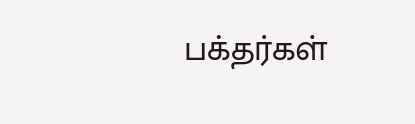பக்தர்கள்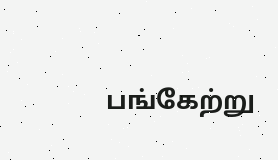பங்கேற்று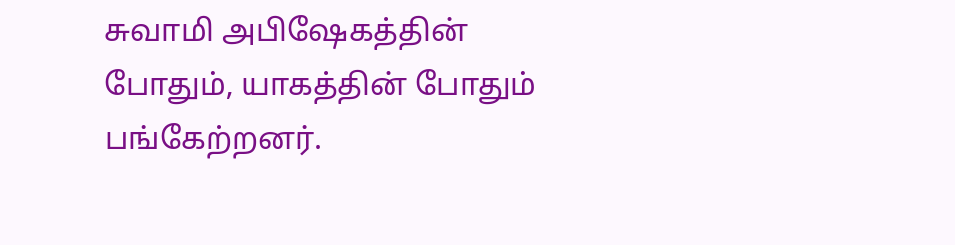சுவாமி அபிஷேகத்தின் போதும், யாகத்தின் போதும் பங்கேற்றனர்.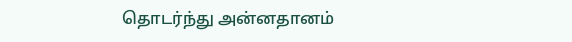தொடர்ந்து அன்னதானம்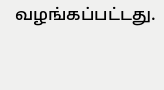வழங்கப்பட்டது.